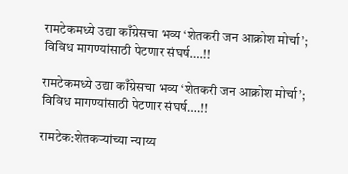रामटेकमध्ये उद्या काँग्रेसचा भव्य ‘शेतकरी जन आक्रोश मोर्चा’; विविध मागण्यांसाठी पेटणार संघर्ष….!!

रामटेकमध्ये उद्या काँग्रेसचा भव्य ‘शेतकरी जन आक्रोश मोर्चा’; विविध मागण्यांसाठी पेटणार संघर्ष….!!

रामटेक:शेतकऱ्यांच्या न्याय्य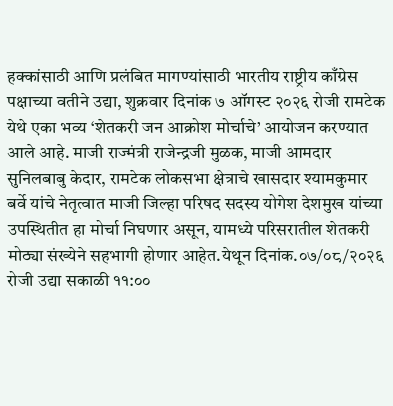हक्कांसाठी आणि प्रलंबित मागण्यांसाठी भारतीय राष्ट्रीय काँग्रेस पक्षाच्या वतीने उद्या, शुक्रवार दिनांक ७ ऑगस्ट २०२६ रोजी रामटेक येथे एका भव्य ‘शेतकरी जन आक्रोश मोर्चाचे’ आयोजन करण्यात आले आहे. माजी राज्मंत्री राजेन्द्रजी मुळक, माजी आमदार सुनिलबाबु केदार, रामटेक लोकसभा क्षेत्राचे खासदार श्यामकुमार बर्वे यांचे नेतृत्वात माजी जिल्हा परिषद सदस्य योगेश देशमुख यांच्या उपस्थितीत हा मोर्चा निघणार असून, यामध्ये परिसरातील शेतकरी मोठ्या संख्येने सहभागी होणार आहेत.येथून दिनांक.०७/०८/२०२६ रोजी उद्या सकाळी ११:००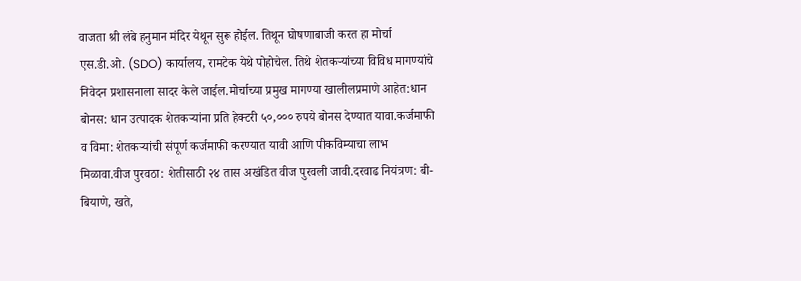वाजता श्री लंबे हनुमान मंदिर येथून सुरू होईल. तिथून घोषणाबाजी करत हा मोर्चा एस.डी.ओ. (SDO) कार्यालय, रामटेक येथे पोहोचेल. तिथे शेतकऱ्यांच्या विविध मागण्यांचे निवेदन प्रशासनाला सादर केले जाईल.मोर्चाच्या प्रमुख मागण्या खालीलप्रमाणे आहेत:धान बोनस: धान उत्पादक शेतकऱ्यांना प्रति हेक्टरी ५०,००० रुपये बोनस देण्यात यावा.कर्जमाफी व विमा: शेतकऱ्यांची संपूर्ण कर्जमाफी करण्यात यावी आणि पीकविम्याचा लाभ मिळावा.वीज पुरवठा: शेतीसाठी २४ तास अखंडित वीज पुरवली जावी.दरवाढ नियंत्रण: बी-बियाणे, खते,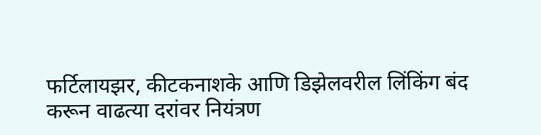फर्टिलायझर, कीटकनाशके आणि डिझेलवरील लिंकिंग बंद करून वाढत्या दरांवर नियंत्रण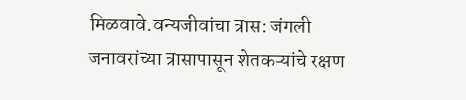मिळवावे.वन्यजीवांचा त्रास: जंगली जनावरांच्या त्रासापासून शेतकऱ्यांचे रक्षण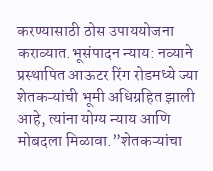करण्यासाठी ठोस उपाययोजना कराव्यात.भूसंपादन न्याय: नव्याने प्रस्थापित आऊटर रिंग रोडमध्ये ज्या शेतकऱ्यांची भूमी अधिग्रहित झाली आहे, त्यांना योग्य न्याय आणि मोबदला मिळावा.”शेतकऱ्यांचा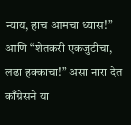न्याय, हाच आमचा ध्यास!” आणि “शेतकरी एकजुटीचा, लढा हक्काचा!” असा नारा देत काँग्रेसने या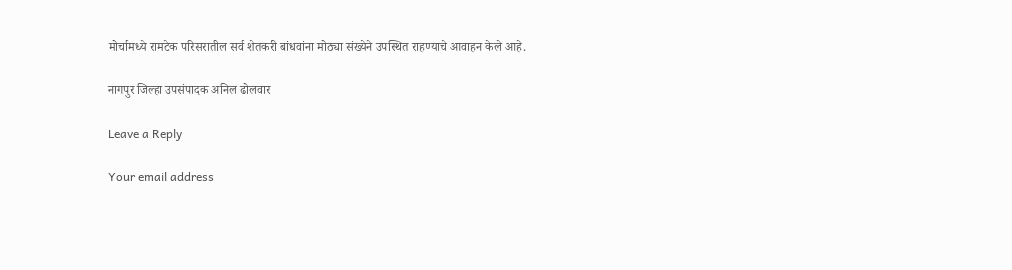मोर्चामध्ये रामटेक परिसरातील सर्व शेतकरी बांधवांना मोठ्या संख्येने उपस्थित राहण्याचे आवाहन केले आहे.

नागपुर जिल्हा उपसंपादक अनिल ढोलवार

Leave a Reply

Your email address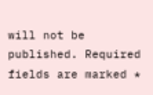will not be published. Required fields are marked *